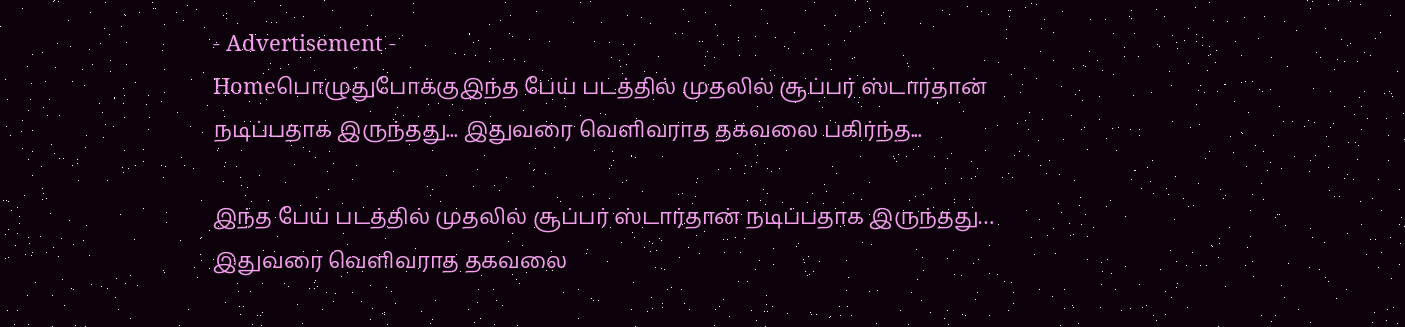- Advertisement -
Homeபொழுதுபோக்குஇந்த பேய் படத்தில் முதலில் சூப்பர் ஸ்டார்தான் நடிப்பதாக இருந்தது... இதுவரை வெளிவராத தகவலை பகிர்ந்த...

இந்த பேய் படத்தில் முதலில் சூப்பர் ஸ்டார்தான் நடிப்பதாக இருந்தது… இதுவரை வெளிவராத தகவலை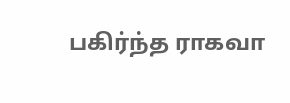பகிர்ந்த ராகவா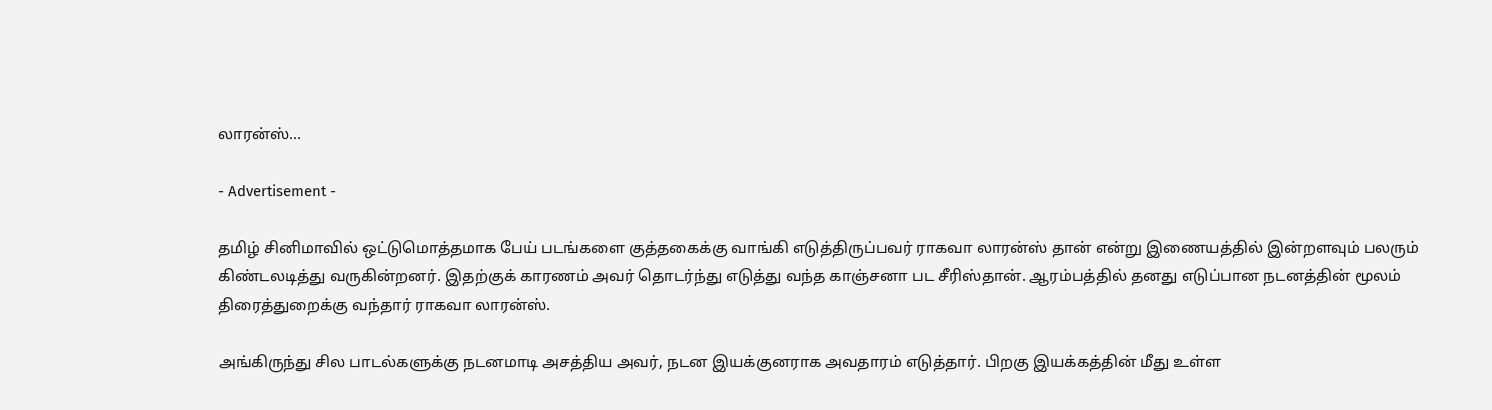லாரன்ஸ்…

- Advertisement -

தமிழ் சினிமாவில் ஒட்டுமொத்தமாக பேய் படங்களை குத்தகைக்கு வாங்கி எடுத்திருப்பவர் ராகவா லாரன்ஸ் தான் என்று இணையத்தில் இன்றளவும் பலரும் கிண்டலடித்து வருகின்றனர். இதற்குக் காரணம் அவர் தொடர்ந்து எடுத்து வந்த காஞ்சனா பட சீரிஸ்தான். ஆரம்பத்தில் தனது எடுப்பான நடனத்தின் மூலம் திரைத்துறைக்கு வந்தார் ராகவா லாரன்ஸ்.

அங்கிருந்து சில பாடல்களுக்கு நடனமாடி அசத்திய அவர், நடன இயக்குனராக அவதாரம் எடுத்தார். பிறகு இயக்கத்தின் மீது உள்ள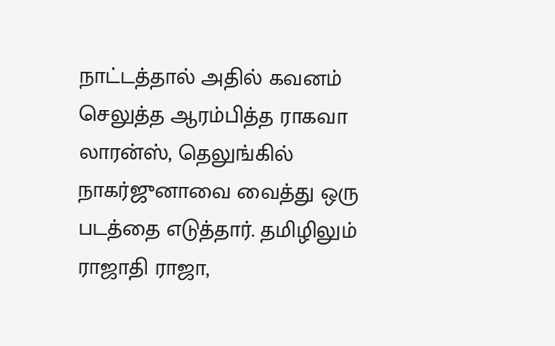நாட்டத்தால் அதில் கவனம் செலுத்த ஆரம்பித்த ராகவா லாரன்ஸ், தெலுங்கில் நாகர்ஜுனாவை வைத்து ஒரு படத்தை எடுத்தார். தமிழிலும் ராஜாதி ராஜா,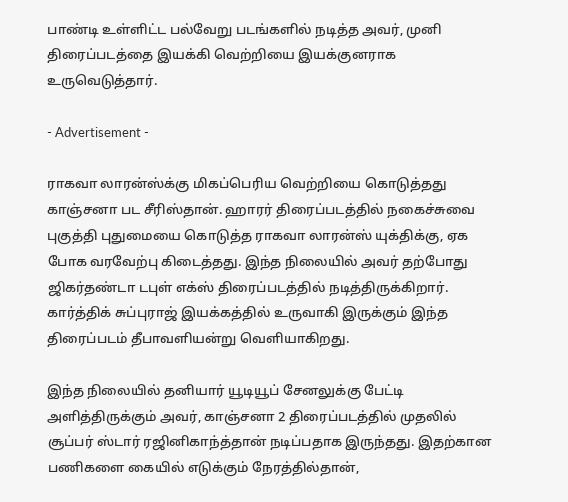பாண்டி உள்ளிட்ட பல்வேறு படங்களில் நடித்த அவர், முனி திரைப்படத்தை இயக்கி வெற்றியை இயக்குனராக உருவெடுத்தார்.

- Advertisement -

ராகவா லாரன்ஸ்க்கு மிகப்பெரிய வெற்றியை கொடுத்தது காஞ்சனா பட சீரிஸ்தான். ஹாரர் திரைப்படத்தில் நகைச்சுவை புகுத்தி புதுமையை கொடுத்த ராகவா லாரன்ஸ் யுக்திக்கு, ஏக போக வரவேற்பு கிடைத்தது. இந்த நிலையில் அவர் தற்போது ஜிகர்தண்டா டபுள் எக்ஸ் திரைப்படத்தில் நடித்திருக்கிறார். கார்த்திக் சுப்புராஜ் இயக்கத்தில் உருவாகி இருக்கும் இந்த திரைப்படம் தீபாவளியன்று வெளியாகிறது.

இந்த நிலையில் தனியார் யூடியூப் சேனலுக்கு பேட்டி அளித்திருக்கும் அவர், காஞ்சனா 2 திரைப்படத்தில் முதலில் சூப்பர் ஸ்டார் ரஜினிகாந்த்தான் நடிப்பதாக இருந்தது. இதற்கான பணிகளை கையில் எடுக்கும் நேரத்தில்தான்,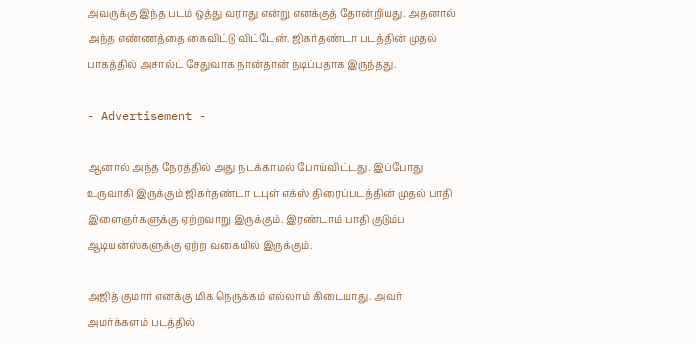அவருக்கு இந்த படம் ஒத்து வராது என்று எனக்குத் தோன்றியது. அதனால் அந்த எண்ணத்தை கைவிட்டு விட்டேன். ஜிகர்தண்டா படத்தின் முதல் பாகத்தில் அசால்ட் சேதுவாக நான்தான் நடிப்பதாக இருந்தது.

- Advertisement -

ஆனால் அந்த நேரத்தில் அது நடக்காமல் போய்விட்டது. இப்போது உருவாகி இருக்கும் ஜிகர்தண்டா டபுள் எக்ஸ் திரைப்படத்தின் முதல் பாதி இளைஞர்களுக்கு ஏற்றவாறு இருக்கும். இரண்டாம் பாதி குடும்ப ஆடியன்ஸ்களுக்கு ஏற்ற வகையில் இருக்கும்.

அஜித் குமார் எனக்கு மிக நெருக்கம் எல்லாம் கிடையாது. அவர் அமர்க்களம் படத்தில்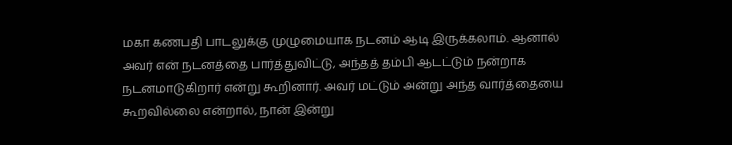மகா கணபதி பாடலுக்கு முழுமையாக நடனம் ஆடி இருக்கலாம். ஆனால் அவர் என் நடனத்தை பார்த்துவிட்டு, அந்தத் தம்பி ஆடட்டும் நன்றாக நடனமாடுகிறார் என்று கூறினார். அவர் மட்டும் அன்று அந்த வார்த்தையை கூறவில்லை என்றால், நான் இன்று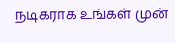நடிகராக உங்கள் முன்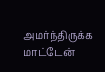அமர்ந்திருக்க மாட்டேன்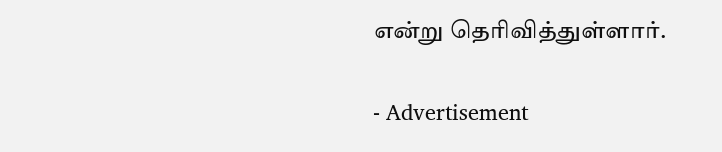என்று தெரிவித்துள்ளார்.

- Advertisement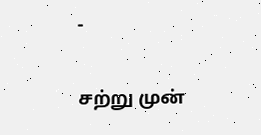-

சற்று முன்